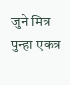जुने मित्र पुन्हा एकत्र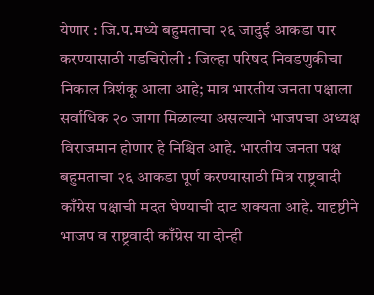येणार : जि.प.मध्ये बहुमताचा २६ जादुई आकडा पार करण्यासाठी गडचिरोली : जिल्हा परिषद निवडणुकीचा निकाल त्रिशंकू आला आहे; मात्र भारतीय जनता पक्षाला सर्वाधिक २० जागा मिळाल्या असल्याने भाजपचा अध्यक्ष विराजमान होणार हे निश्चित आहे. भारतीय जनता पक्ष बहुमताचा २६ आकडा पूर्ण करण्यासाठी मित्र राष्ट्रवादी काँग्रेस पक्षाची मदत घेण्याची दाट शक्यता आहे. यादृष्टीने भाजप व राष्ट्रवादी काँग्रेस या दोन्ही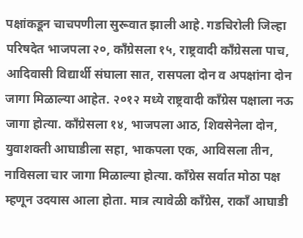पक्षांकडून चाचपणीला सुरूवात झाली आहे. गडचिरोली जिल्हा परिषदेत भाजपला २०, काँग्रेसला १५, राष्ट्रवादी काँग्रेसला पाच, आदिवासी विद्यार्थी संघाला सात, रासपला दोन व अपक्षांना दोन जागा मिळाल्या आहेत. २०१२ मध्ये राष्ट्रवादी काँग्रेस पक्षाला नऊ जागा होत्या. काँग्रेसला १४, भाजपला आठ, शिवसेनेला दोन, युवाशक्ती आघाडीला सहा, भाकपला एक, आविसला तीन, नाविसला चार जागा मिळाल्या होत्या. काँग्रेस सर्वात मोठा पक्ष म्हणून उदयास आला होता. मात्र त्यावेळी काँग्रेस, राकाँ आघाडी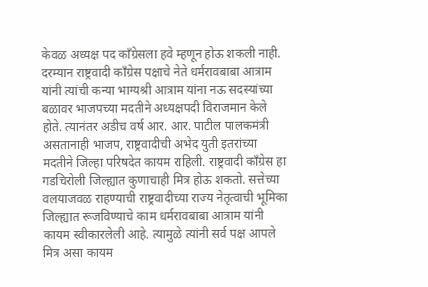केवळ अध्यक्ष पद काँग्रेसला हवे म्हणून होऊ शकली नाही. दरम्यान राष्ट्रवादी काँग्रेस पक्षाचे नेते धर्मरावबाबा आत्राम यांनी त्यांची कन्या भाग्यश्री आत्राम यांना नऊ सदस्यांच्या बळावर भाजपच्या मदतीने अध्यक्षपदी विराजमान केले होते. त्यानंतर अडीच वर्ष आर. आर. पाटील पालकमंत्री असतानाही भाजप, राष्ट्रवादीची अभेद युती इतरांच्या मदतीने जिल्हा परिषदेत कायम राहिली. राष्ट्रवादी काँग्रेस हा गडचिरोली जिल्ह्यात कुणाचाही मित्र होऊ शकतो. सत्तेच्या वलयाजवळ राहण्याची राष्ट्रवादीच्या राज्य नेतृत्वाची भूमिका जिल्ह्यात रूजविण्याचे काम धर्मरावबाबा आत्राम यांनी कायम स्वीकारलेली आहे. त्यामुळे त्यांनी सर्व पक्ष आपले मित्र असा कायम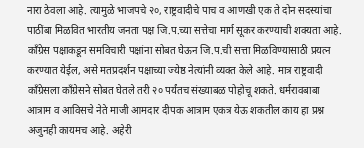नारा ठेवला आहे. त्यामुळे भाजपचे २०, राष्ट्रवादीचे पाच व आणखी एक ते दोन सदस्यांचा पाठींबा मिळवित भारतीय जनता पक्ष जि.प.च्या सत्तेचा मार्ग सूकर करण्याची शक्यता आहे. काँग्रेस पक्षाकडून समविचारी पक्षांना सोबत घेऊन जि.प.ची सत्ता मिळविण्यासाठी प्रयत्न करण्यात येईल, असे मतप्रदर्शन पक्षाच्या ज्येष्ठ नेत्यांनी व्यक्त केले आहे. मात्र राष्ट्रवादी काँग्रेसला काँग्रेसने सोबत घेतले तरी २० पर्यंतच संख्याबळ पोहोचू शकते. धर्मरावबाबा आत्राम व आविसचे नेते माजी आमदार दीपक आत्राम एकत्र येऊ शकतील काय हा प्रश्न अजुनही कायमच आहे. अहेरी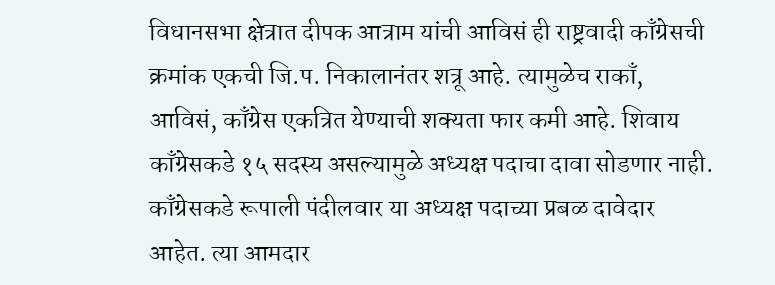विधानसभा क्षेत्रात दीपक आत्राम यांची आविसं ही राष्ट्रवादी काँग्रेसची क्रमांक एकची जि.प. निकालानंतर शत्रू आहे. त्यामुळेच राकाँ, आविसं, काँग्रेस एकत्रित येण्याची शक्यता फार कमी आहे. शिवाय काँग्रेसकडे १५ सदस्य असल्यामुळे अध्यक्ष पदाचा दावा सोडणार नाही. काँग्रेसकडे रूपाली पंदीलवार या अध्यक्ष पदाच्या प्रबळ दावेदार आहेत. त्या आमदार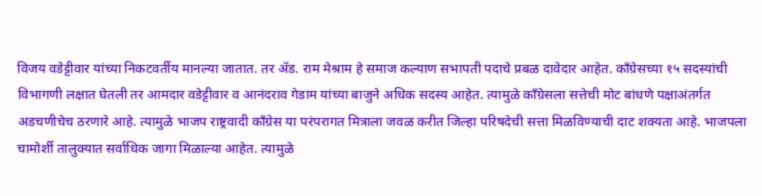विजय वडेट्टीवार यांच्या निकटवर्तीय मानल्या जातात. तर ॲड. राम मेश्राम हे समाज कल्याण सभापती पदाचे प्रबळ दावेदार आहेत. काँग्रेसच्या १५ सदस्यांची विभागणी लक्षात घेतली तर आमदार वडेट्टीवार व आनंदराव गेडाम यांच्या बाजुने अधिक सदस्य आहेत. त्यामुळे काँग्रेसला सत्तेची मोट बांधणे पक्षाअंतर्गत अडचणीचेच ठरणारे आहे. त्यामुळे भाजप राष्ट्रवादी काँग्रेस या परंपरागत मित्राला जवळ करीत जिल्हा परिषदेची सत्ता मिळविण्याची दाट शक्यता आहे. भाजपला चामोर्शी तालुक्यात सर्वाधिक जागा मिळाल्या आहेत. त्यामुळे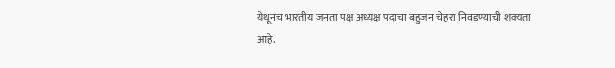येथूनच भारतीय जनता पक्ष अध्यक्ष पदाचा बहुजन चेहरा निवडण्याची शक्यता आहे.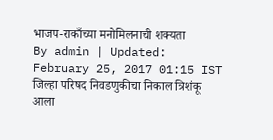भाजप-राकाँच्या मनोमिलनाची शक्यता
By admin | Updated: February 25, 2017 01:15 IST
जिल्हा परिषद निवडणुकीचा निकाल त्रिशंकू आला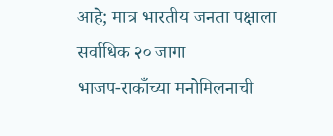आहे; मात्र भारतीय जनता पक्षाला सर्वाधिक २० जागा
भाजप-राकाँच्या मनोमिलनाची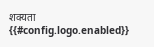शक्यता
{{#config.logo.enabled}}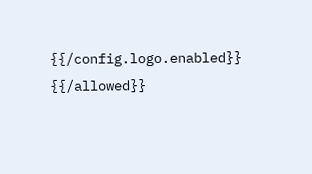{{/config.logo.enabled}}
{{/allowed}}